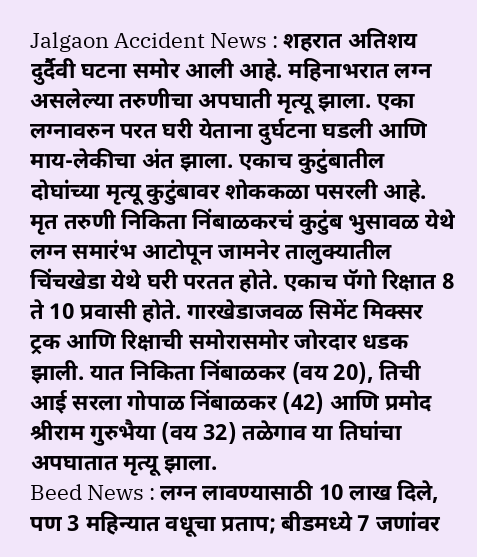Jalgaon Accident News : शहरात अतिशय दुर्दैवी घटना समोर आली आहे. महिनाभरात लग्न असलेल्या तरुणीचा अपघाती मृत्यू झाला. एका लग्नावरुन परत घरी येताना दुर्घटना घडली आणि माय-लेकीचा अंत झाला. एकाच कुटुंबातील दोघांच्या मृत्यू कुटुंबावर शोककळा पसरली आहे.
मृत तरुणी निकिता निंबाळकरचं कुटुंब भुसावळ येथे लग्न समारंभ आटोपून जामनेर तालुक्यातील चिंचखेडा येथे घरी परतत होते. एकाच पॅगो रिक्षात 8 ते 10 प्रवासी होते. गारखेडाजवळ सिमेंट मिक्सर ट्रक आणि रिक्षाची समोरासमोर जोरदार धडक झाली. यात निकिता निंबाळकर (वय 20), तिची आई सरला गोपाळ निंबाळकर (42) आणि प्रमोद श्रीराम गुरुभैया (वय 32) तळेगाव या तिघांचा अपघातात मृत्यू झाला.
Beed News : लग्न लावण्यासाठी 10 लाख दिले, पण 3 महिन्यात वधूचा प्रताप; बीडमध्ये 7 जणांवर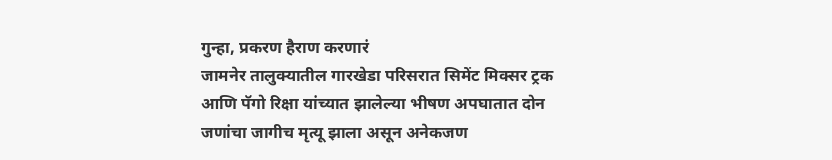गुन्हा, प्रकरण हैराण करणारं
जामनेर तालुक्यातील गारखेडा परिसरात सिमेंट मिक्सर ट्रक आणि पॅगो रिक्षा यांच्यात झालेल्या भीषण अपघातात दोन जणांचा जागीच मृत्यू झाला असून अनेकजण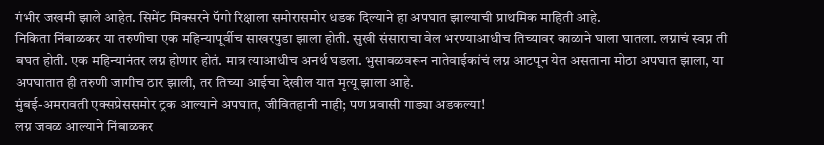गंभीर जखमी झाले आहेत. सिमेंट मिक्सरने पॅगो रिक्षाला समोरासमोर धडक दिल्याने हा अपघात झाल्याची प्राथमिक माहिती आहे.
निकिता निंबाळकर या तरुणीचा एक महिन्यापूर्वीच साखरपुडा झाला होती. सुखी संसाराचा वेल भरण्याआधीच तिच्यावर काळाने घाला घातला. लग्नाचं स्वप्न ती बघत होती. एक महिन्यानंतर लग्न होणार होतं. मात्र त्याआधीच अनर्थ घडला. भुसावळवरून नातेवाईकांचं लग्न आटपून येत असताना मोठा अपघात झाला, या अपघातात ही तरुणी जागीच ठार झाली, तर तिच्या आईचा देखील यात मृत्यू झाला आहे.
मुंबई-अमरावती एक्सप्रेससमोर ट्रक आल्याने अपघात, जीवितहानी नाही; पण प्रवासी गाड्या अडकल्या!
लग्न जवळ आल्याने निंबाळकर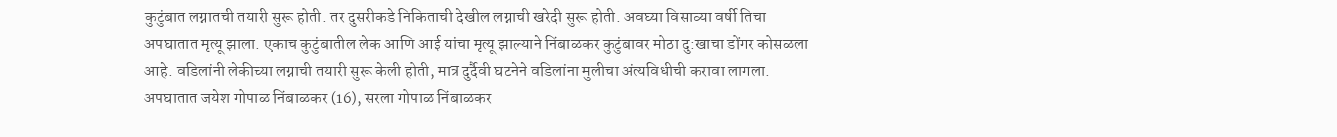कुटुंबात लग्नातची तयारी सुरू होती. तर दुसरीकडे निकिताची देखील लग्नाची खरेदी सुरू होती. अवघ्या विसाव्या वर्षी तिचा अपघातात मृत्यू झाला. एकाच कुटुंबातील लेक आणि आई यांचा मृत्यू झाल्याने निंबाळकर कुटुंबावर मोठा दु:खाचा डोंगर कोसळला आहे. वडिलांनी लेकीच्या लग्नाची तयारी सुरू केली होती, मात्र दुर्दैवी घटनेने वडिलांना मुलीचा अंत्यविधीची करावा लागला.
अपघातात जयेश गोपाळ निंबाळकर (16), सरला गोपाळ निंबाळकर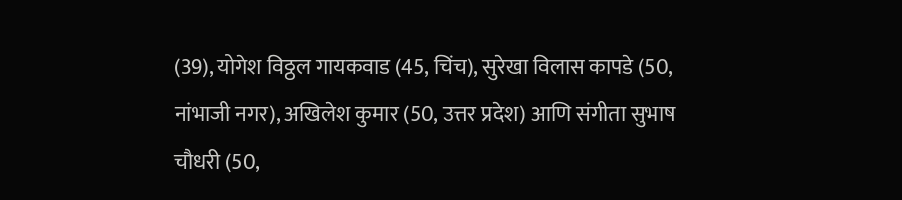(39), योगेश विठ्ठल गायकवाड (45, चिंच), सुरेखा विलास कापडे (50, नांभाजी नगर), अखिलेश कुमार (50, उत्तर प्रदेश) आणि संगीता सुभाष चौधरी (50,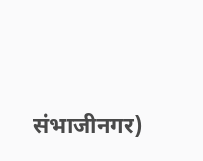संभाजीनगर)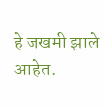हे जखमी झाले आहेत.